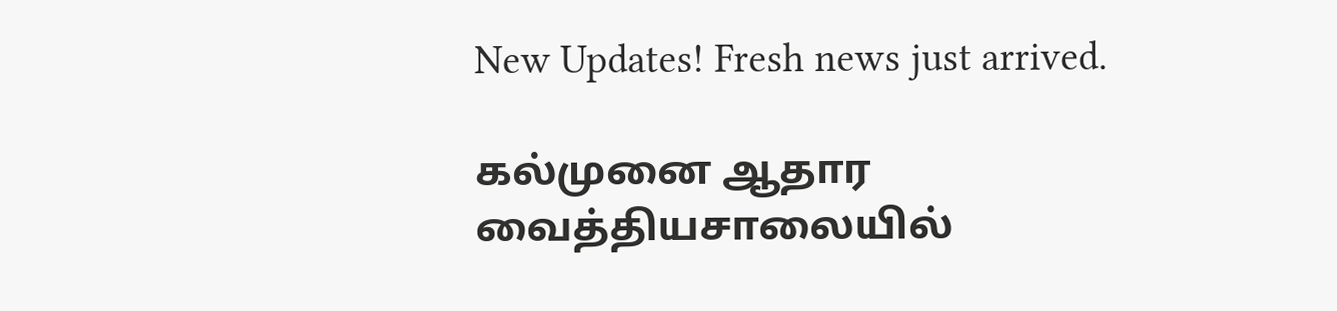New Updates! Fresh news just arrived.

கல்முனை ஆதார வைத்தியசாலையில்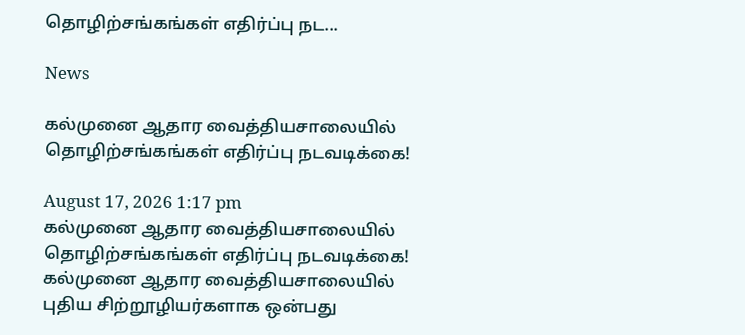தொழிற்சங்கங்கள் எதிர்ப்பு நட...

News

கல்முனை ஆதார வைத்தியசாலையில் தொழிற்சங்கங்கள் எதிர்ப்பு நடவடிக்கை!

August 17, 2026 1:17 pm
கல்முனை ஆதார வைத்தியசாலையில் தொழிற்சங்கங்கள் எதிர்ப்பு நடவடிக்கை!
கல்முனை ஆதார வைத்தியசாலையில் புதிய சிற்றூழியர்களாக ஒன்பது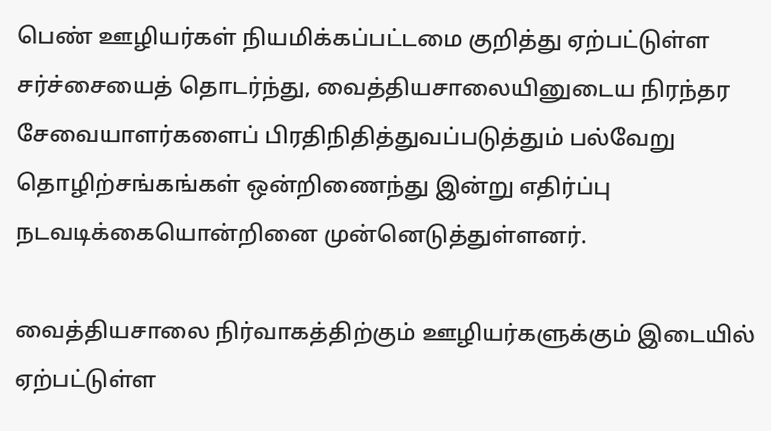பெண் ஊழியர்கள் நியமிக்கப்பட்டமை குறித்து ஏற்பட்டுள்ள சர்ச்சையைத் தொடர்ந்து, வைத்தியசாலையினுடைய நிரந்தர சேவையாளர்களைப் பிரதிநிதித்துவப்படுத்தும் பல்வேறு தொழிற்சங்கங்கள் ஒன்றிணைந்து இன்று எதிர்ப்பு நடவடிக்கையொன்றினை முன்னெடுத்துள்ளனர்.

வைத்தியசாலை நிர்வாகத்திற்கும் ஊழியர்களுக்கும் இடையில் ஏற்பட்டுள்ள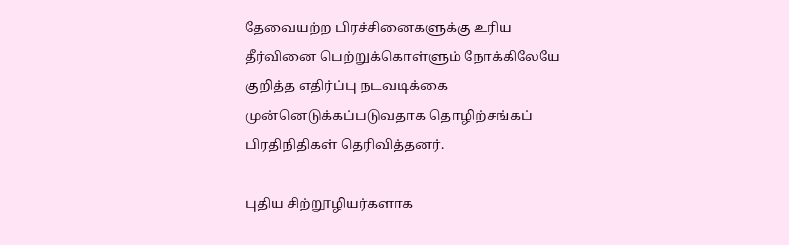தேவையற்ற பிரச்சினைகளுக்கு உரிய தீர்வினை பெற்றுக்கொள்ளும் நோக்கிலேயே குறித்த எதிர்ப்பு நடவடிக்கை முன்னெடுக்கப்படுவதாக தொழிற்சங்கப் பிரதிநிதிகள் தெரிவித்தனர்.

புதிய சிற்றூழியர்களாக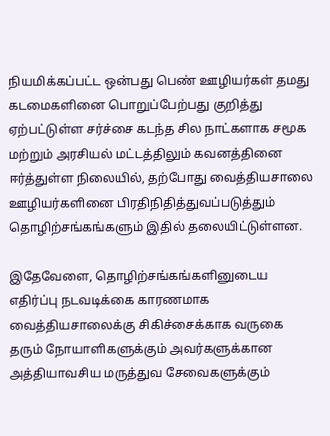நியமிக்கப்பட்ட ஒன்பது பெண் ஊழியர்கள் தமது கடமைகளினை பொறுப்பேற்பது குறித்து ஏற்பட்டுள்ள சர்ச்சை கடந்த சில நாட்களாக சமூக மற்றும் அரசியல் மட்டத்திலும் கவனத்தினை ஈர்த்துள்ள நிலையில், தற்போது வைத்தியசாலை ஊழியர்களினை பிரதிநிதித்துவப்படுத்தும் தொழிற்சங்கங்களும் இதில் தலையிட்டுள்ளன.

இதேவேளை, தொழிற்சங்கங்களினுடைய எதிர்ப்பு நடவடிக்கை காரணமாக வைத்தியசாலைக்கு சிகிச்சைக்காக வருகை தரும் நோயாளிகளுக்கும் அவர்களுக்கான அத்தியாவசிய மருத்துவ சேவைகளுக்கும்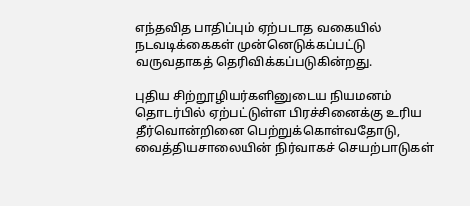எந்தவித பாதிப்பும் ஏற்படாத வகையில் நடவடிக்கைகள் முன்னெடுக்கப்பட்டு வருவதாகத் தெரிவிக்கப்படுகின்றது.

புதிய சிற்றூழியர்களினுடைய நியமனம் தொடர்பில் ஏற்பட்டுள்ள பிரச்சினைக்கு உரிய தீர்வொன்றினை பெற்றுக்கொள்வதோடு, வைத்தியசாலையின் நிர்வாகச் செயற்பாடுகள்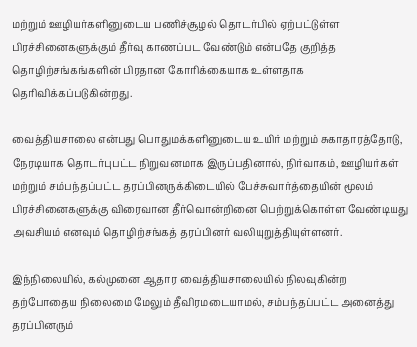மற்றும் ஊழியர்களினுடைய பணிச்சூழல் தொடர்பில் ஏற்பட்டுள்ள பிரச்சினைகளுக்கும் தீர்வு காணப்பட வேண்டும் என்பதே குறித்த தொழிற்சங்கங்களின் பிரதான கோரிக்கையாக உள்ளதாக தெரிவிக்கப்படுகின்றது.

வைத்தியசாலை என்பது பொதுமக்களினுடைய உயிர் மற்றும் சுகாதாரத்தோடு, நேரடியாக தொடர்புபட்ட நிறுவனமாக இருப்பதினால், நிர்வாகம், ஊழியர்கள் மற்றும் சம்பந்தப்பட்ட தரப்பினருக்கிடையில் பேச்சுவார்த்தையின் மூலம் பிரச்சினைகளுக்கு விரைவான தீர்வொன்றினை பெற்றுக்கொள்ள வேண்டியது அவசியம் எனவும் தொழிற்சங்கத் தரப்பினர் வலியுறுத்தியுள்ளனர்.

இந்நிலையில், கல்முனை ஆதார வைத்தியசாலையில் நிலவுகின்ற தற்போதைய நிலைமை மேலும் தீவிரமடையாமல், சம்பந்தப்பட்ட அனைத்து தரப்பினரும்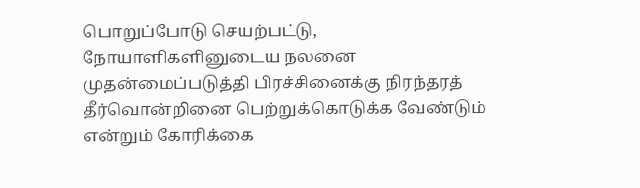பொறுப்போடு செயற்பட்டு, நோயாளிகளினுடைய நலனை முதன்மைப்படுத்தி பிரச்சினைக்கு நிரந்தரத் தீர்வொன்றினை பெற்றுக்கொடுக்க வேண்டும் என்றும் கோரிக்கை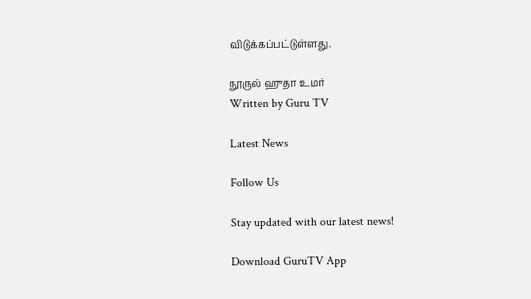விடுக்கப்பட்டுள்ளது.

நூருல் ஹுதா உமர்
Written by Guru TV

Latest News

Follow Us

Stay updated with our latest news!

Download GuruTV App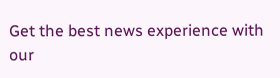Get the best news experience with our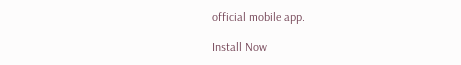official mobile app.

Install Now